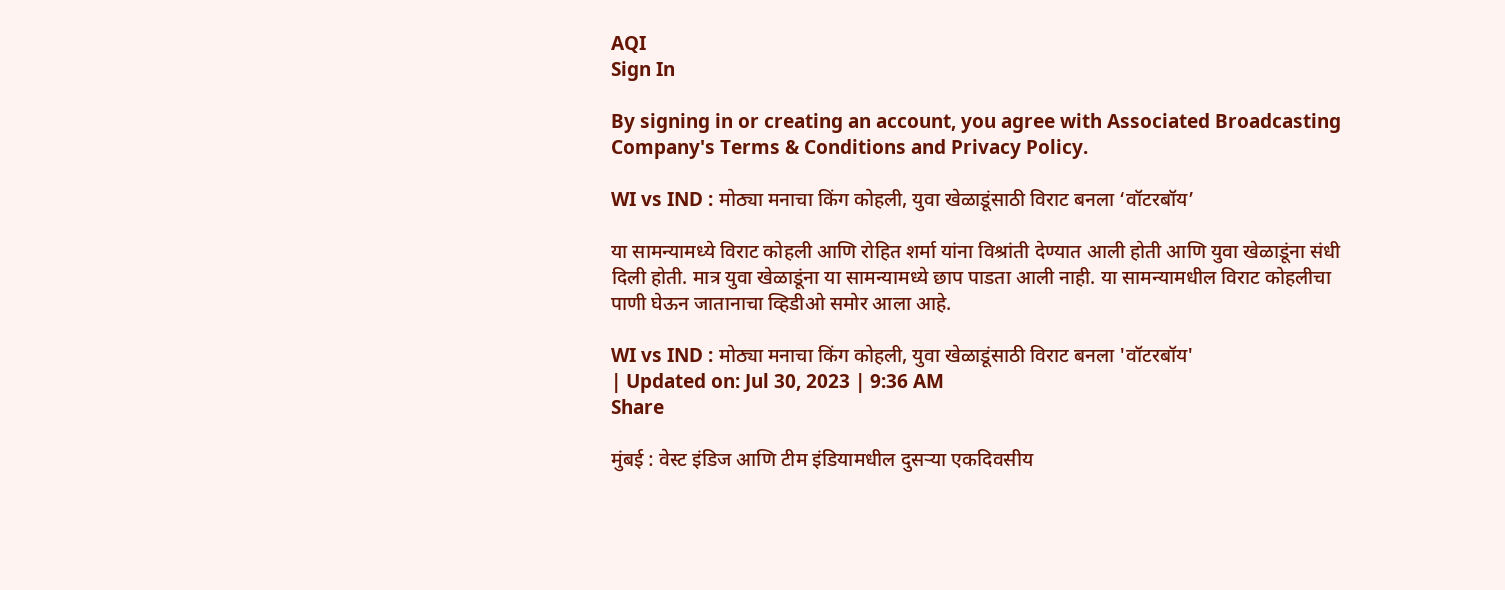AQI
Sign In

By signing in or creating an account, you agree with Associated Broadcasting Company's Terms & Conditions and Privacy Policy.

WI vs IND : मोठ्या मनाचा किंग कोहली, युवा खेळाडूंसाठी विराट बनला ‘वॉटरबॉय’

या सामन्यामध्ये विराट कोहली आणि रोहित शर्मा यांना विश्रांती देण्यात आली होती आणि युवा खेळाडूंना संधी दिली होती. मात्र युवा खेळाडूंना या सामन्यामध्ये छाप पाडता आली नाही. या सामन्यामधील विराट कोहलीचा पाणी घेऊन जातानाचा व्हिडीओ समोर आला आहे.

WI vs IND : मोठ्या मनाचा किंग कोहली, युवा खेळाडूंसाठी विराट बनला 'वॉटरबॉय'
| Updated on: Jul 30, 2023 | 9:36 AM
Share

मुंबई : वेस्ट इंडिज आणि टीम इंडियामधील दुसऱ्या एकदिवसीय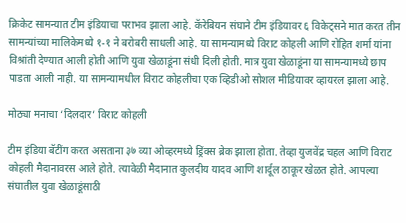क्रिकेट सामन्यात टीम इंडियाचा पराभव झाला आहे. कॅरेबियन संघाने टीम इंडियावर ६ विकेट्सने मात करत तीन सामन्यांच्या मालिकेमध्ये १-१ ने बरोबरी साधली आहे. या सामन्यामध्ये विराट कोहली आणि रोहित शर्मा यांना विश्रांती देण्यात आली होती आणि युवा खेळाडूंना संधी दिली होती. मात्र युवा खेळाडूंना या सामन्यामध्ये छाप पाडता आली नाही. या सामन्यामधील विराट कोहलीचा एक व्हिडीओ सोशल मीडियावर व्हायरल झाला आहे.

मोठ्या मनाचा ‘दिलदार’ विराट कोहली

टीम इंडिया बॅटींग करत असताना ३७ व्या ओव्हरमध्ये ड्रिंक्स ब्रेक झाला होता. तेव्हा युजवेंद्र चहल आणि विराट कोहली मैदानावरस आले होते. त्यावेळी मैदानात कुलदीय यादव आणि शार्दूल ठाकूर खेळत होते. आपल्या संघातील युवा खेळाडूंसाठी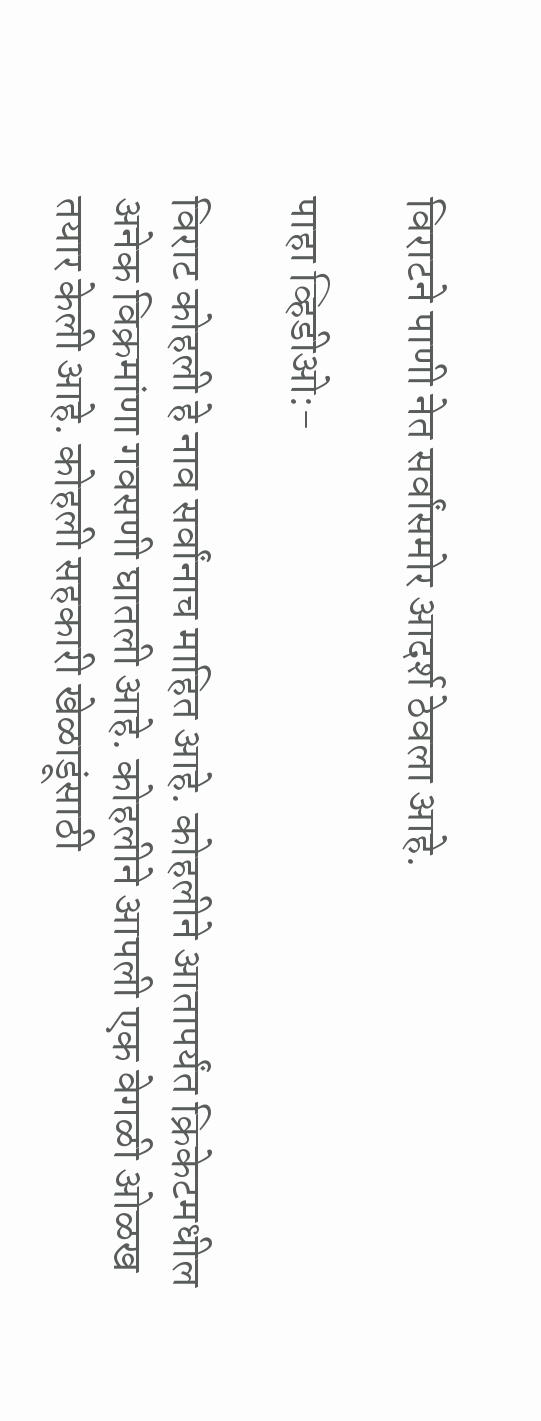विराटने पाणी नेत सर्वांसमोर आदर्श ठेवला आहे.

पाहा व्हिडीओ:-

विराट कोहली हे नाव सर्वांनाच माहित आहे. कोहलीने आतापर्यंत क्रिकेटमधील अनेक विक्रमांणा गवसणी घातली आहे. कोहलीने आपली एक वेगळी ओळख तयार केली आहे. कोहली सहकारी खेळाडूंसाठी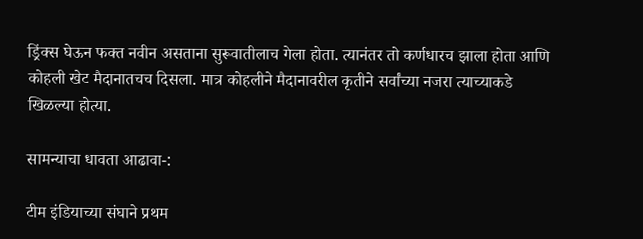ड्रिंक्स घेऊन फक्त नवीन असताना सुरूवातीलाच गेला होता. त्यानंतर तो कर्णधारच झाला होता आणि कोहली खेट मैदानातचच दिसला. मात्र कोहलीने मैदानावरील कृतीने सर्वांच्या नजरा त्याच्याकडे खिळल्या होत्या.

सामन्याचा धावता आढावा-:

टीम इंडियाच्या संघाने प्रथम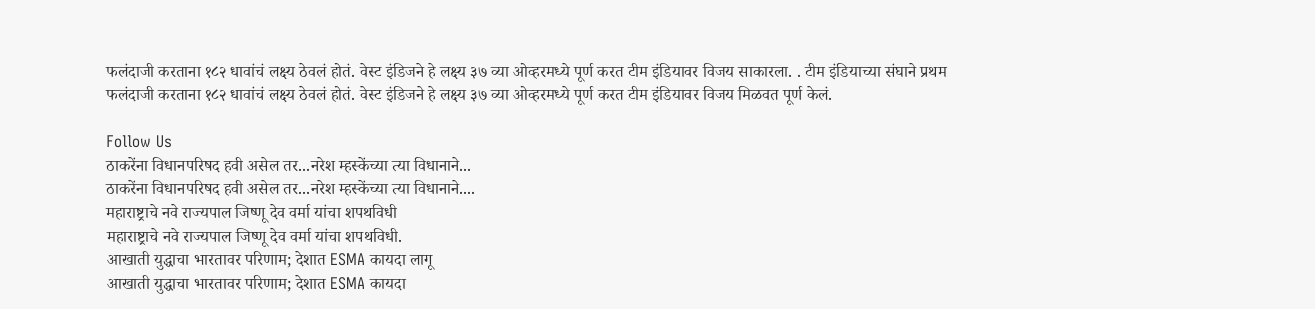फलंदाजी करताना १८२ धावांचं लक्ष्य ठेवलं होतं. वेस्ट इंडिजने हे लक्ष्य ३७ व्या ओव्हरमध्ये पूर्ण करत टीम इंडियावर विजय साकारला. . टीम इंडियाच्या संघाने प्रथम फलंदाजी करताना १८२ धावांचं लक्ष्य ठेवलं होतं. वेस्ट इंडिजने हे लक्ष्य ३७ व्या ओव्हरमध्ये पूर्ण करत टीम इंडियावर विजय मिळवत पूर्ण केलं.

Follow Us
ठाकरेंना विधानपरिषद हवी असेल तर...नरेश म्हस्केंच्या त्या विधानाने...
ठाकरेंना विधानपरिषद हवी असेल तर...नरेश म्हस्केंच्या त्या विधानाने....
महाराष्ट्राचे नवे राज्यपाल जिष्णू देव वर्मा यांचा शपथविधी
महाराष्ट्राचे नवे राज्यपाल जिष्णू देव वर्मा यांचा शपथविधी.
आखाती युद्धाचा भारतावर परिणाम; देशात ESMA कायदा लागू
आखाती युद्धाचा भारतावर परिणाम; देशात ESMA कायदा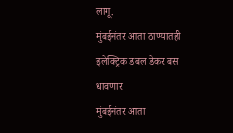लागू.
मुंबईनंतर आता ठाण्यातही इलेक्ट्रिक डबल डेकर बस धावणार
मुंबईनंतर आता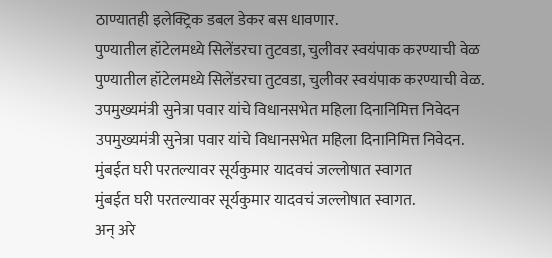ठाण्यातही इलेक्ट्रिक डबल डेकर बस धावणार.
पुण्यातील हॉटेलमध्ये सिलेंडरचा तुटवडा, चुलीवर स्वयंपाक करण्याची वेळ
पुण्यातील हॉटेलमध्ये सिलेंडरचा तुटवडा, चुलीवर स्वयंपाक करण्याची वेळ.
उपमुख्यमंत्री सुनेत्रा पवार यांचे विधानसभेत महिला दिनानिमित्त निवेदन
उपमुख्यमंत्री सुनेत्रा पवार यांचे विधानसभेत महिला दिनानिमित्त निवेदन.
मुंबईत घरी परतल्यावर सूर्यकुमार यादवचं जल्लोषात स्वागत
मुंबईत घरी परतल्यावर सूर्यकुमार यादवचं जल्लोषात स्वागत.
अन् अरे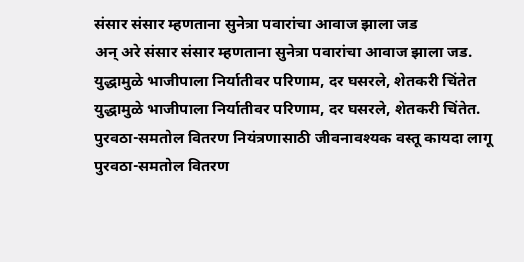संसार संसार म्हणताना सुनेत्रा पवारांचा आवाज झाला जड
अन् अरे संसार संसार म्हणताना सुनेत्रा पवारांचा आवाज झाला जड.
युद्धामुळे भाजीपाला निर्यातीवर परिणाम, दर घसरले, शेतकरी चिंतेत
युद्धामुळे भाजीपाला निर्यातीवर परिणाम, दर घसरले, शेतकरी चिंतेत.
पुरवठा-समतोल वितरण नियंत्रणासाठी जीवनावश्यक वस्तू कायदा लागू
पुरवठा-समतोल वितरण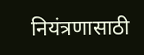नियंत्रणासाठी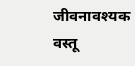जीवनावश्यक वस्तू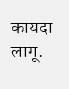कायदा लागू.